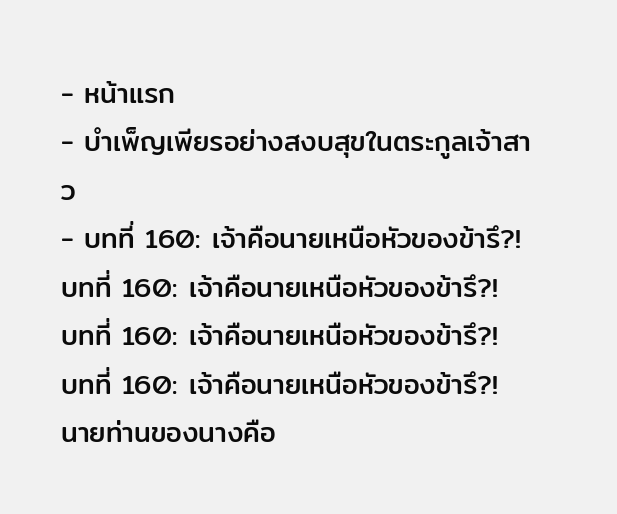- หน้าแรก
- บำเพ็ญเพียรอย่างสงบสุขในตระกูลเจ้าสาว
- บทที่ 160: เจ้าคือนายเหนือหัวของข้ารึ?!
บทที่ 160: เจ้าคือนายเหนือหัวของข้ารึ?!
บทที่ 160: เจ้าคือนายเหนือหัวของข้ารึ?!
บทที่ 160: เจ้าคือนายเหนือหัวของข้ารึ?!
นายท่านของนางคือ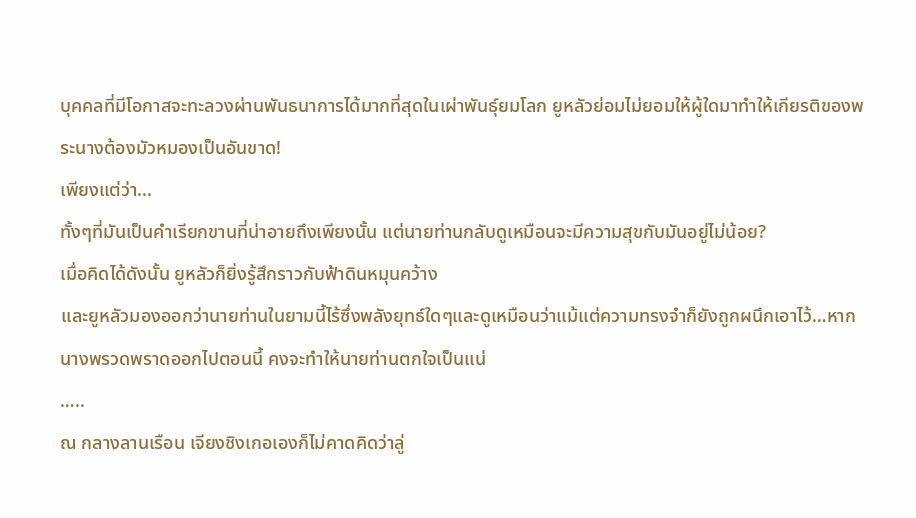บุคคลที่มีโอกาสจะทะลวงผ่านพันธนาการได้มากที่สุดในเผ่าพันธุ์ยมโลก ยูหลัวย่อมไม่ยอมให้ผู้ใดมาทำให้เกียรติของพระนางต้องมัวหมองเป็นอันขาด!
เพียงแต่ว่า...
ทั้งๆที่มันเป็นคำเรียกขานที่น่าอายถึงเพียงนั้น แต่นายท่านกลับดูเหมือนจะมีความสุขกับมันอยู่ไม่น้อย?
เมื่อคิดได้ดังนั้น ยูหลัวก็ยิ่งรู้สึกราวกับฟ้าดินหมุนคว้าง
เเละยูหลัวมองออกว่านายท่านในยามนี้ไร้ซึ่งพลังยุทธ์ใดๆและดูเหมือนว่าแม้แต่ความทรงจำก็ยังถูกผนึกเอาไว้…หากนางพรวดพราดออกไปตอนนี้ คงจะทำให้นายท่านตกใจเป็นแน่
…..
ณ กลางลานเรือน เจียงชิงเกอเองก็ไม่คาดคิดว่าลู่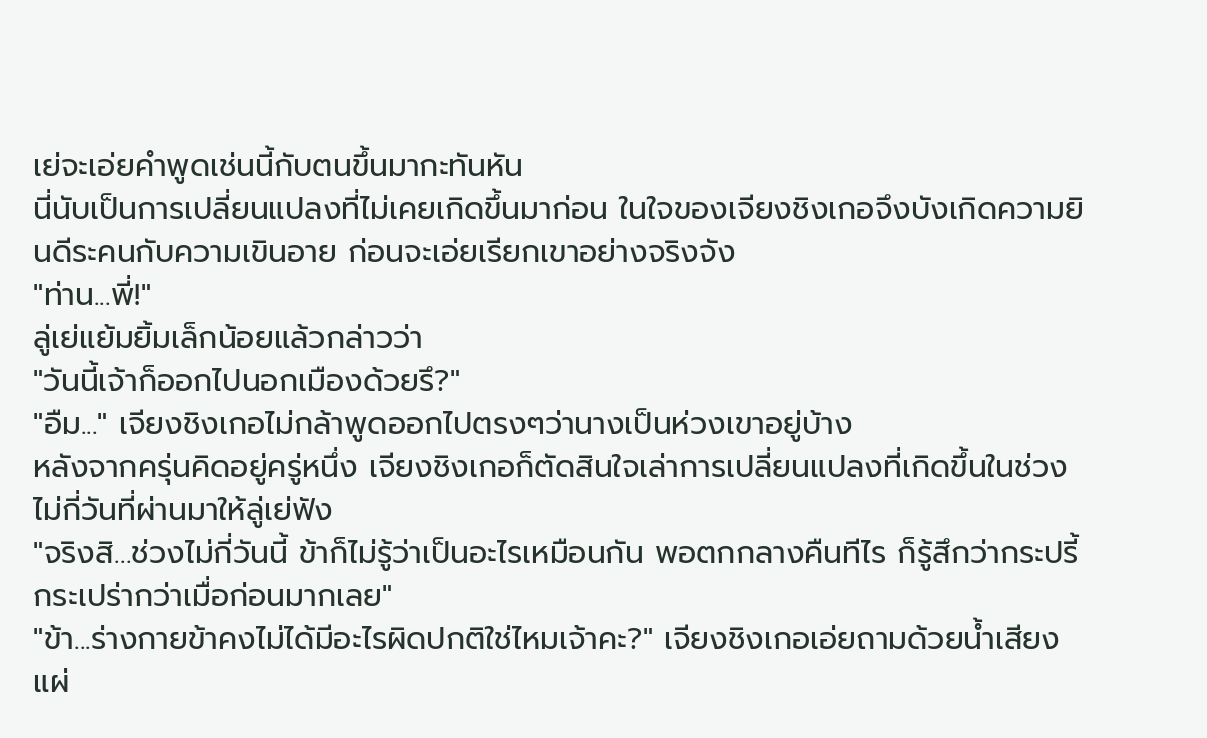เย่จะเอ่ยคำพูดเช่นนี้กับตนขึ้นมากะทันหัน
นี่นับเป็นการเปลี่ยนแปลงที่ไม่เคยเกิดขึ้นมาก่อน ในใจของเจียงชิงเกอจึงบังเกิดความยินดีระคนกับความเขินอาย ก่อนจะเอ่ยเรียกเขาอย่างจริงจัง
"ท่าน...พี่!"
ลู่เย่แย้มยิ้มเล็กน้อยแล้วกล่าวว่า
"วันนี้เจ้าก็ออกไปนอกเมืองด้วยรึ?"
"อืม..." เจียงชิงเกอไม่กล้าพูดออกไปตรงๆว่านางเป็นห่วงเขาอยู่บ้าง
หลังจากครุ่นคิดอยู่ครู่หนึ่ง เจียงชิงเกอก็ตัดสินใจเล่าการเปลี่ยนแปลงที่เกิดขึ้นในช่วงไม่กี่วันที่ผ่านมาให้ลู่เย่ฟัง
"จริงสิ…ช่วงไม่กี่วันนี้ ข้าก็ไม่รู้ว่าเป็นอะไรเหมือนกัน พอตกกลางคืนทีไร ก็รู้สึกว่ากระปรี้กระเปร่ากว่าเมื่อก่อนมากเลย"
"ข้า...ร่างกายข้าคงไม่ได้มีอะไรผิดปกติใช่ไหมเจ้าคะ?" เจียงชิงเกอเอ่ยถามด้วยน้ำเสียงแผ่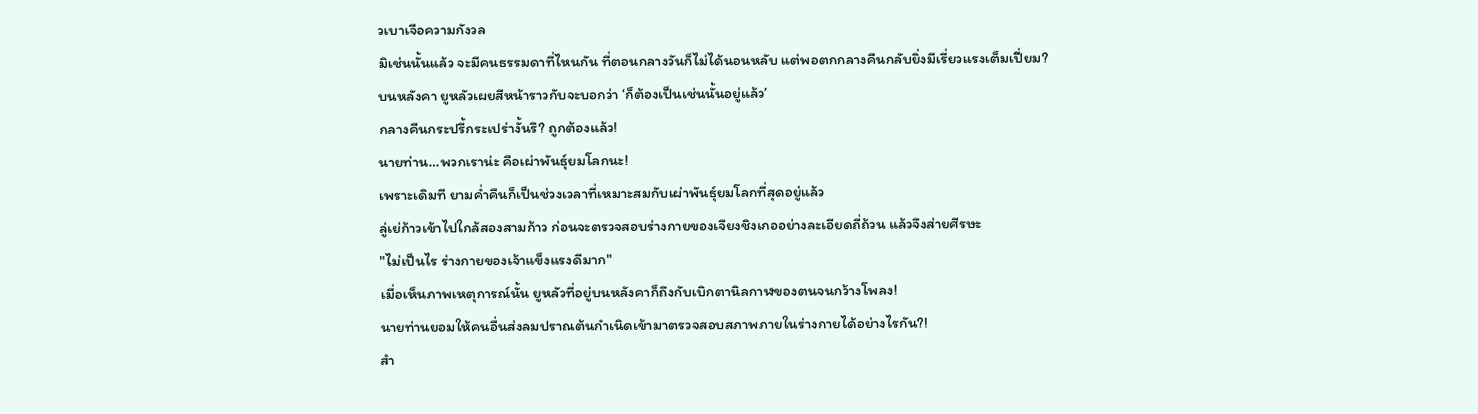วเบาเจือความกังวล
มิเช่นนั้นแล้ว จะมีคนธรรมดาที่ไหนกัน ที่ตอนกลางวันก็ไม่ได้นอนหลับ แต่พอตกกลางคืนกลับยิ่งมีเรี่ยวแรงเต็มเปี่ยม?
บนหลังคา ยูหลัวเผยสีหน้าราวกับจะบอกว่า ‘ก็ต้องเป็นเช่นนั้นอยู่แล้ว’
กลางคืนกระปรี้กระเปร่างั้นรึ? ถูกต้องแล้ว!
นายท่าน…พวกเราน่ะ คือเผ่าพันธุ์ยมโลกนะ!
เพราะเดิมที ยามค่ำคืนก็เป็นช่วงเวลาที่เหมาะสมกับเผ่าพันธุ์ยมโลกที่สุดอยู่แล้ว
ลู่เย่ก้าวเข้าไปใกล้สองสามก้าว ก่อนจะตรวจสอบร่างกายของเจียงชิงเกออย่างละเอียดถี่ถ้วน แล้วจึงส่ายศีรษะ
"ไม่เป็นไร ร่างกายของเจ้าแข็งแรงดีมาก"
เมื่อเห็นภาพเหตุการณ์นั้น ยูหลัวที่อยู่บนหลังคาก็ถึงกับเบิกตานิลกาฬของตนจนกว้างโพลง!
นายท่านยอมให้คนอื่นส่งลมปราณต้นกำเนิดเข้ามาตรวจสอบสภาพภายในร่างกายได้อย่างไรกัน?!
สำ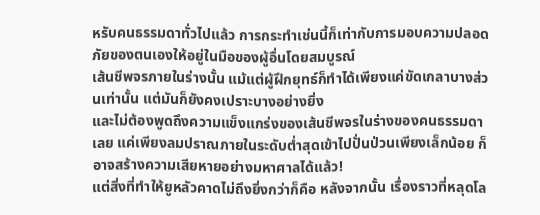หรับคนธรรมดาทั่วไปแล้ว การกระทำเช่นนี้ก็เท่ากับการมอบความปลอดภัยของตนเองให้อยู่ในมือของผู้อื่นโดยสมบูรณ์
เส้นชีพจรภายในร่างนั้น แม้แต่ผู้ฝึกยุทธ์ก็ทำได้เพียงแค่ขัดเกลาบางส่วนเท่านั้น แต่มันก็ยังคงเปราะบางอย่างยิ่ง
และไม่ต้องพูดถึงความแข็งแกร่งของเส้นชีพจรในร่างของคนธรรมดาเลย แค่เพียงลมปราณภายในระดับต่ำสุดเข้าไปปั่นป่วนเพียงเล็กน้อย ก็อาจสร้างความเสียหายอย่างมหาศาลได้แล้ว!
แต่สิ่งที่ทำให้ยูหลัวคาดไม่ถึงยิ่งกว่าก็คือ หลังจากนั้น เรื่องราวที่หลุดโล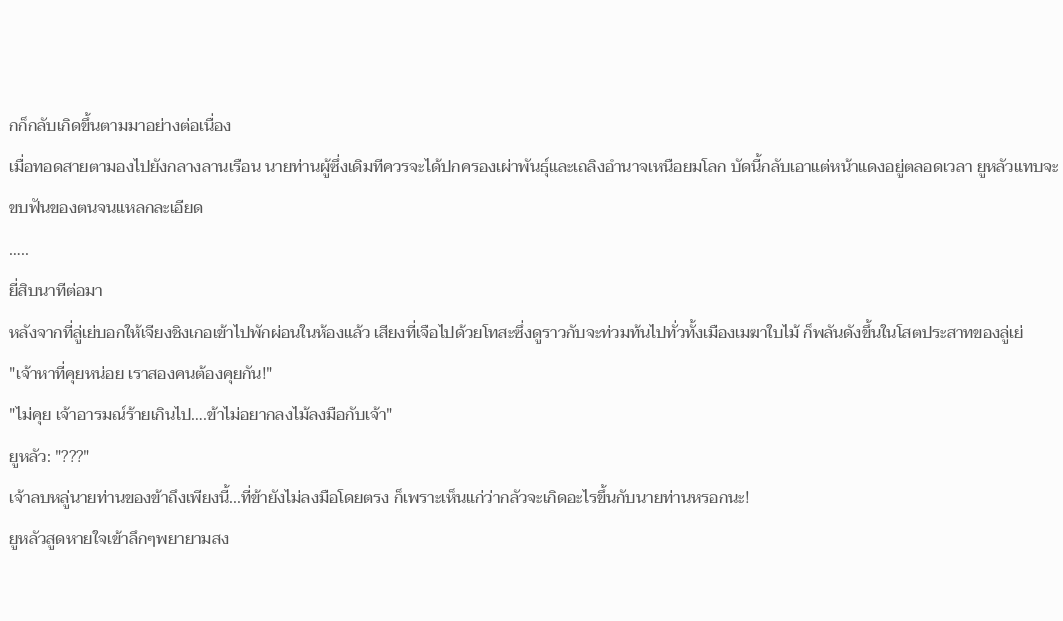กก็กลับเกิดขึ้นตามมาอย่างต่อเนื่อง
เมื่อทอดสายตามองไปยังกลางลานเรือน นายท่านผู้ซึ่งเดิมทีควรจะได้ปกครองเผ่าพันธุ์และเถลิงอำนาจเหนือยมโลก บัดนี้กลับเอาแต่หน้าแดงอยู่ตลอดเวลา ยูหลัวแทบจะขบฟันของตนจนแหลกละเอียด
…..
ยี่สิบนาทีต่อมา
หลังจากที่ลู่เย่บอกให้เจียงชิงเกอเข้าไปพักผ่อนในห้องแล้ว เสียงที่เจือไปด้วยโทสะซึ่งดูราวกับจะท่วมท้นไปทั่วทั้งเมืองเมฆาใบไม้ ก็พลันดังขึ้นในโสตประสาทของลู่เย่
"เจ้าหาที่คุยหน่อย เราสองคนต้องคุยกัน!"
"ไม่คุย เจ้าอารมณ์ร้ายเกินไป….ข้าไม่อยากลงไม้ลงมือกับเจ้า"
ยูหลัว: "???"
เจ้าลบหลู่นายท่านของข้าถึงเพียงนี้...ที่ข้ายังไม่ลงมือโดยตรง ก็เพราะเห็นแก่ว่ากลัวจะเกิดอะไรขึ้นกับนายท่านหรอกนะ!
ยูหลัวสูดหายใจเข้าลึกๆพยายามสง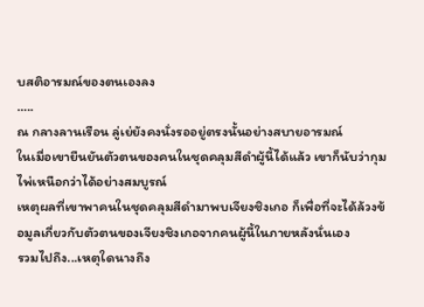บสติอารมณ์ของตนเองลง
…..
ณ กลางลานเรือน ลู่เย่ยังคงนั่งรออยู่ตรงนั้นอย่างสบายอารมณ์
ในเมื่อเขายืนยันตัวตนของคนในชุดคลุมสีดำผู้นี้ได้แล้ว เขาก็นับว่ากุมไพ่เหนือกว่าได้อย่างสมบูรณ์
เหตุผลที่เขาพาคนในชุดคลุมสีดำมาพบเจียงชิงเกอ ก็เพื่อที่จะได้ล้วงข้อมูลเกี่ยวกับตัวตนของเจียงชิงเกอจากคนผู้นี้ในภายหลังนั่นเอง
รวมไปถึง...เหตุใดนางถึง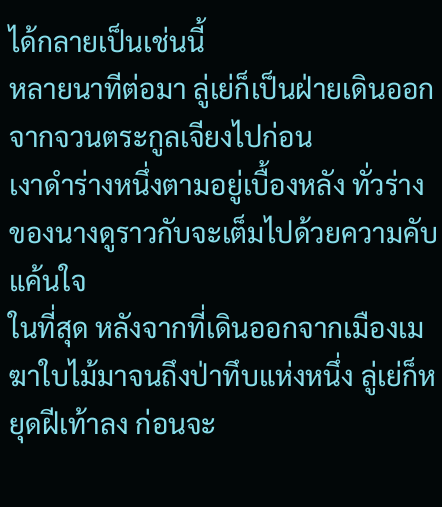ได้กลายเป็นเช่นนี้
หลายนาทีต่อมา ลู่เย่ก็เป็นฝ่ายเดินออกจากจวนตระกูลเจียงไปก่อน
เงาดำร่างหนึ่งตามอยู่เบื้องหลัง ทั่วร่างของนางดูราวกับจะเต็มไปด้วยความคับแค้นใจ
ในที่สุด หลังจากที่เดินออกจากเมืองเมฆาใบไม้มาจนถึงป่าทึบแห่งหนึ่ง ลู่เย่ก็หยุดฝีเท้าลง ก่อนจะ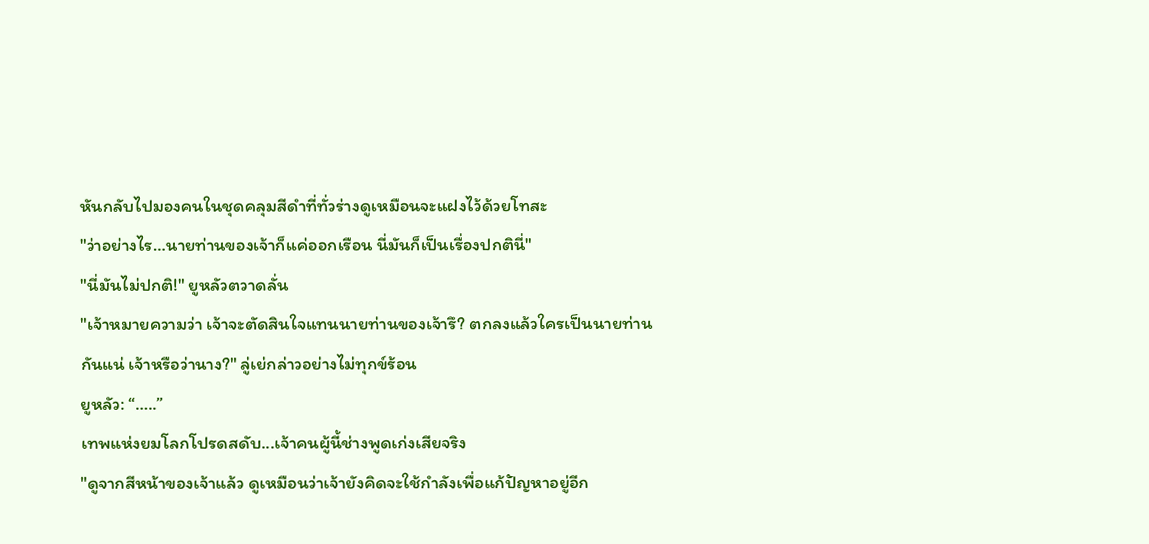หันกลับไปมองคนในชุดคลุมสีดำที่ทั่วร่างดูเหมือนจะแฝงไว้ด้วยโทสะ
"ว่าอย่างไร…นายท่านของเจ้าก็เเค่ออกเรือน นี่มันก็เป็นเรื่องปกตินี่"
"นี่มันไม่ปกติ!" ยูหลัวตวาดลั่น
"เจ้าหมายความว่า เจ้าจะตัดสินใจแทนนายท่านของเจ้ารึ? ตกลงแล้วใครเป็นนายท่านกันแน่ เจ้าหรือว่านาง?" ลู่เย่กล่าวอย่างไม่ทุกข์ร้อน
ยูหลัว: “…..”
เทพแห่งยมโลกโปรดสดับ...เจ้าคนผู้นี้ช่างพูดเก่งเสียจริง
"ดูจากสีหน้าของเจ้าแล้ว ดูเหมือนว่าเจ้ายังคิดจะใช้กำลังเพื่อแก้ปัญหาอยู่อีก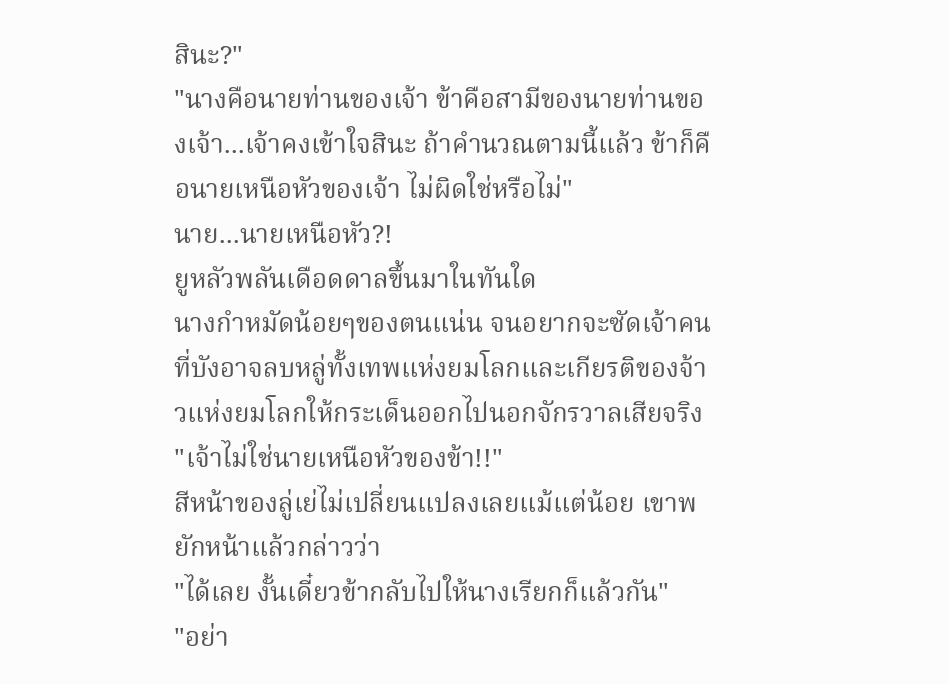สินะ?"
"นางคือนายท่านของเจ้า ข้าคือสามีของนายท่านของเจ้า...เจ้าคงเข้าใจสินะ ถ้าคำนวณตามนี้แล้ว ข้าก็คือนายเหนือหัวของเจ้า ไม่ผิดใช่หรือไม่"
นาย...นายเหนือหัว?!
ยูหลัวพลันเดือดดาลขึ้นมาในทันใด
นางกำหมัดน้อยๆของตนแน่น จนอยากจะซัดเจ้าคนที่บังอาจลบหลู่ทั้งเทพแห่งยมโลกและเกียรติของจ้าวแห่งยมโลกให้กระเด็นออกไปนอกจักรวาลเสียจริง
"เจ้าไม่ใช่นายเหนือหัวของข้า!!"
สีหน้าของลู่เย่ไม่เปลี่ยนแปลงเลยแม้แต่น้อย เขาพยักหน้าแล้วกล่าวว่า
"ได้เลย งั้นเดี๋ยวข้ากลับไปให้นางเรียกก็แล้วกัน"
"อย่า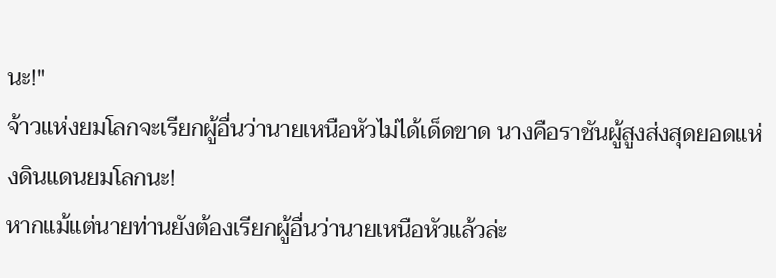นะ!"
จ้าวแห่งยมโลกจะเรียกผู้อื่นว่านายเหนือหัวไม่ได้เด็ดขาด นางคือราชันผู้สูงส่งสุดยอดแห่งดินแดนยมโลกนะ!
หากแม้แต่นายท่านยังต้องเรียกผู้อื่นว่านายเหนือหัวแล้วล่ะ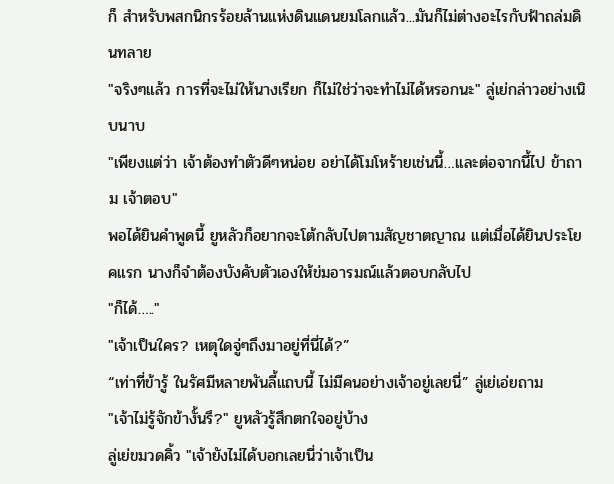ก็ สำหรับพสกนิกรร้อยล้านแห่งดินแดนยมโลกแล้ว...มันก็ไม่ต่างอะไรกับฟ้าถล่มดินทลาย
"จริงๆแล้ว การที่จะไม่ให้นางเรียก ก็ไม่ใช่ว่าจะทำไม่ได้หรอกนะ" ลู่เย่กล่าวอย่างเนิบนาบ
"เพียงแต่ว่า เจ้าต้องทำตัวดีๆหน่อย อย่าได้โมโหร้ายเช่นนี้…เเละต่อจากนี้ไป ข้าถาม เจ้าตอบ"
พอได้ยินคำพูดนี้ ยูหลัวก็อยากจะโต้กลับไปตามสัญชาตญาณ แต่เมื่อได้ยินประโยคแรก นางก็จำต้องบังคับตัวเองให้ข่มอารมณ์แล้วตอบกลับไป
"ก็ได้….."
"เจ้าเป็นใคร? เหตุใดจู่ๆถึงมาอยู่ที่นี่ได้?”
“เท่าที่ข้ารู้ ในรัศมีหลายพันลี้แถบนี้ ไม่มีคนอย่างเจ้าอยู่เลยนี่” ลู่เย่เอ่ยถาม
"เจ้าไม่รู้จักข้างั้นรึ?" ยูหลัวรู้สึกตกใจอยู่บ้าง
ลู่เย่ขมวดคิ้ว "เจ้ายังไม่ได้บอกเลยนี่ว่าเจ้าเป็น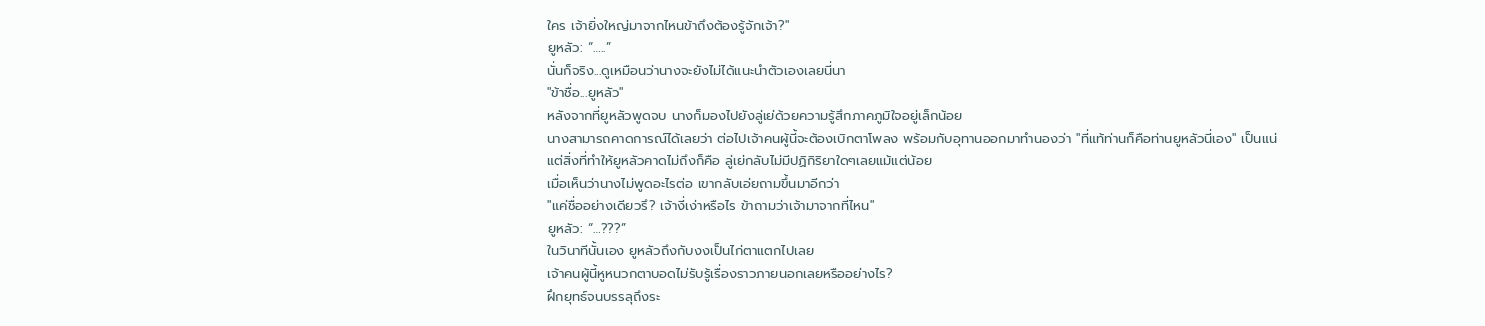ใคร เจ้ายิ่งใหญ่มาจากไหนข้าถึงต้องรู้จักเจ้า?"
ยูหลัว: “…..”
นั่นก็จริง...ดูเหมือนว่านางจะยังไม่ได้แนะนำตัวเองเลยนี่นา
"ข้าชื่อ...ยูหลัว"
หลังจากที่ยูหลัวพูดจบ นางก็มองไปยังลู่เย่ด้วยความรู้สึกภาคภูมิใจอยู่เล็กน้อย
นางสามารถคาดการณ์ได้เลยว่า ต่อไปเจ้าคนผู้นี้จะต้องเบิกตาโพลง พร้อมกับอุทานออกมาทำนองว่า "ที่แท้ท่านก็คือท่านยูหลัวนี่เอง" เป็นแน่
แต่สิ่งที่ทำให้ยูหลัวคาดไม่ถึงก็คือ ลู่เย่กลับไม่มีปฏิกิริยาใดๆเลยแม้แต่น้อย
เมื่อเห็นว่านางไม่พูดอะไรต่อ เขากลับเอ่ยถามขึ้นมาอีกว่า
"แค่ชื่ออย่างเดียวรึ? เจ้างี่เง่าหรือไร ข้าถามว่าเจ้ามาจากที่ไหน"
ยูหลัว: “…???”
ในวินาทีนั้นเอง ยูหลัวถึงกับงงเป็นไก่ตาแตกไปเลย
เจ้าคนผู้นี้หูหนวกตาบอดไม่รับรู้เรื่องราวภายนอกเลยหรืออย่างไร?
ฝึกยุทธ์จนบรรลุถึงระ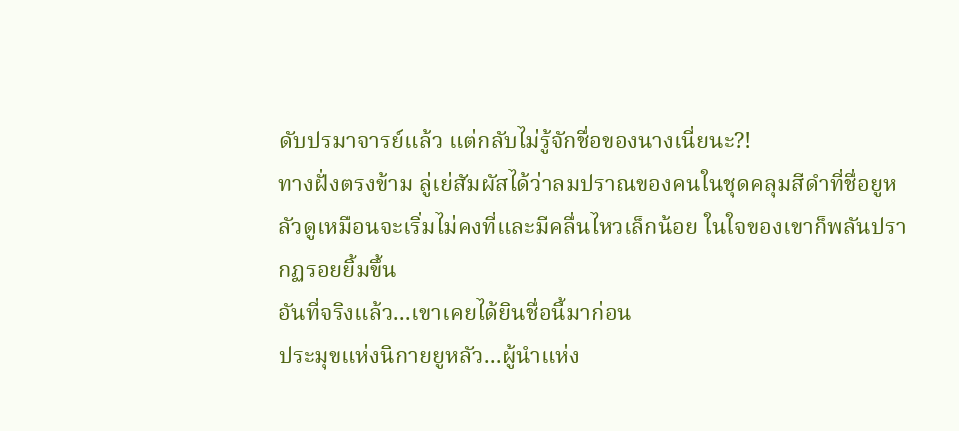ดับปรมาจารย์แล้ว แต่กลับไม่รู้จักชื่อของนางเนี่ยนะ?!
ทางฝั่งตรงข้าม ลู่เย่สัมผัสได้ว่าลมปราณของคนในชุดคลุมสีดำที่ชื่อยูหลัวดูเหมือนจะเริ่มไม่คงที่และมีคลื่นไหวเล็กน้อย ในใจของเขาก็พลันปรากฏรอยยิ้มขึ้น
อันที่จริงแล้ว...เขาเคยได้ยินชื่อนี้มาก่อน
ประมุขแห่งนิกายยูหลัว...ผู้นำแห่ง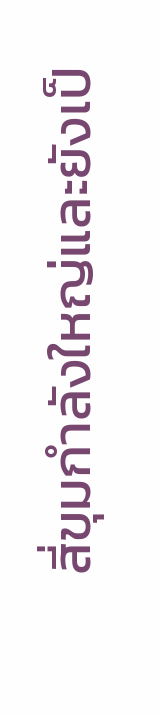สี่ขุมกำลังใหญ่และยังเป็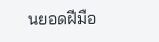นยอดฝีมือ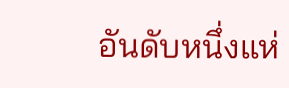อันดับหนึ่งแห่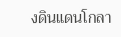งดินแดนโกลา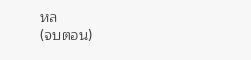หล
(จบตอน)